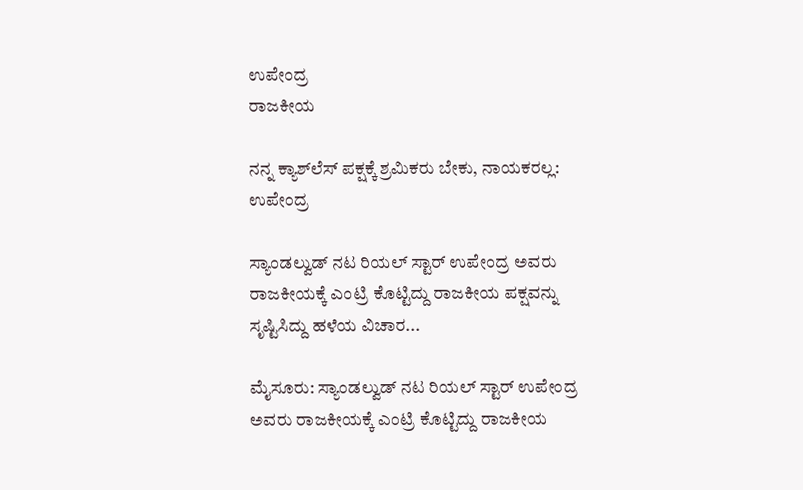ಉಪೇಂದ್ರ
ರಾಜಕೀಯ

ನನ್ನ ಕ್ಯಾಶ್‌ಲೆಸ್‌ ಪಕ್ಷಕ್ಕೆ ಶ್ರಮಿಕರು ಬೇಕು, ನಾಯಕರಲ್ಲ: ಉಪೇಂದ್ರ

ಸ್ಯಾಂಡಲ್ವುಡ್ ನಟ ರಿಯಲ್ ಸ್ಟಾರ್ ಉಪೇಂದ್ರ ಅವರು ರಾಜಕೀಯಕ್ಕೆ ಎಂಟ್ರಿ ಕೊಟ್ಟಿದ್ದು ರಾಜಕೀಯ ಪಕ್ಷವನ್ನು ಸೃಷ್ಟಿಸಿದ್ದು ಹಳೆಯ ವಿಚಾರ...

ಮೈಸೂರು: ಸ್ಯಾಂಡಲ್ವುಡ್ ನಟ ರಿಯಲ್ ಸ್ಟಾರ್ ಉಪೇಂದ್ರ ಅವರು ರಾಜಕೀಯಕ್ಕೆ ಎಂಟ್ರಿ ಕೊಟ್ಟಿದ್ದು ರಾಜಕೀಯ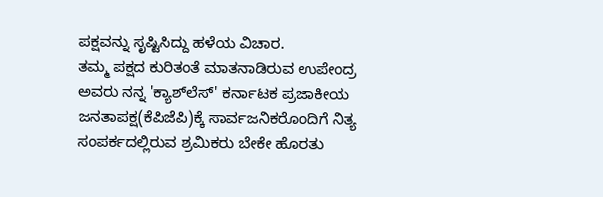ಪಕ್ಷವನ್ನು ಸೃಷ್ಟಿಸಿದ್ದು ಹಳೆಯ ವಿಚಾರ.
ತಮ್ಮ ಪಕ್ಷದ ಕುರಿತಂತೆ ಮಾತನಾಡಿರುವ ಉಪೇಂದ್ರ ಅವರು ನನ್ನ 'ಕ್ಯಾಶ್‌ಲೆಸ್‌' ಕರ್ನಾಟಕ ಪ್ರಜಾಕೀಯ ಜನತಾಪಕ್ಷ(ಕೆಪಿಜೆಪಿ)ಕ್ಕೆ ಸಾರ್ವಜನಿಕರೊಂದಿಗೆ ನಿತ್ಯ ಸಂಪರ್ಕದಲ್ಲಿರುವ ಶ್ರಮಿಕರು ಬೇಕೇ ಹೊರತು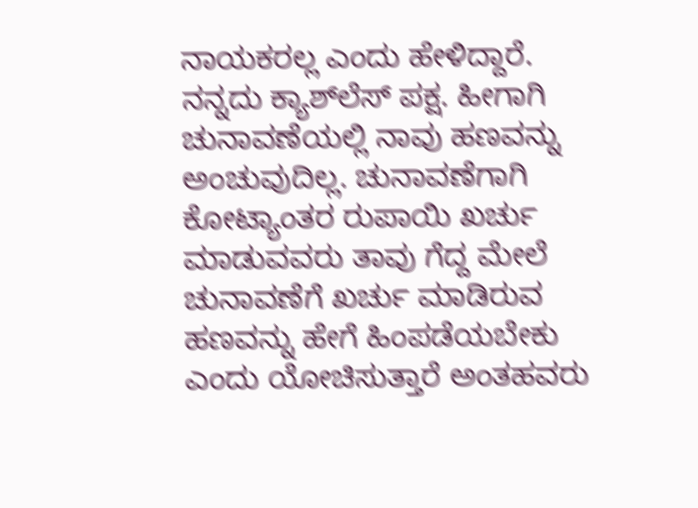ನಾಯಕರಲ್ಲ ಎಂದು ಹೇಳಿದ್ದಾರೆ.
ನನ್ನದು ಕ್ಯಾಶ್‌ಲೆಸ್‌ ಪಕ್ಷ. ಹೀಗಾಗಿ ಚುನಾವಣೆಯಲ್ಲಿ ನಾವು ಹಣವನ್ನು ಅಂಚುವುದಿಲ್ಲ. ಚುನಾವಣೆಗಾಗಿ ಕೋಟ್ಯಾಂತರ ರುಪಾಯಿ ಖರ್ಚು ಮಾಡುವವರು ತಾವು ಗೆದ್ದ ಮೇಲೆ ಚುನಾವಣೆಗೆ ಖರ್ಚು ಮಾಡಿರುವ ಹಣವನ್ನು ಹೇಗೆ ಹಿಂಪಡೆಯಬೇಕು ಎಂದು ಯೋಚಿಸುತ್ತಾರೆ ಅಂತಹವರು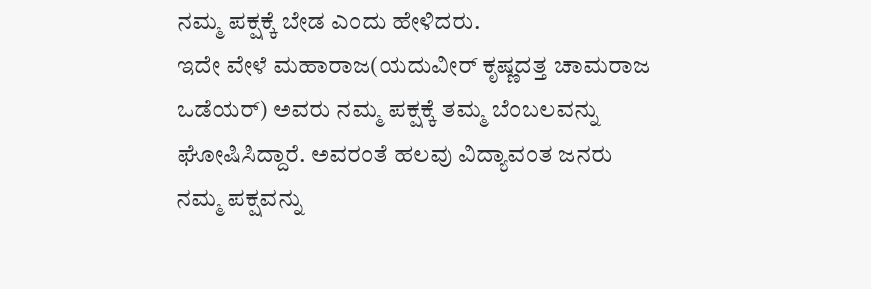ನಮ್ಮ ಪಕ್ಷಕ್ಕೆ ಬೇಡ ಎಂದು ಹೇಳಿದರು.
ಇದೇ ವೇಳೆ ಮಹಾರಾಜ(ಯದುವೀರ್ ಕೃಷ್ಣದತ್ತ ಚಾಮರಾಜ ಒಡೆಯರ್) ಅವರು ನಮ್ಮ ಪಕ್ಷಕ್ಕೆ ತಮ್ಮ ಬೆಂಬಲವನ್ನು ಘೋಷಿಸಿದ್ದಾರೆ. ಅವರಂತೆ ಹಲವು ವಿದ್ಯಾವಂತ ಜನರು ನಮ್ಮ ಪಕ್ಷವನ್ನು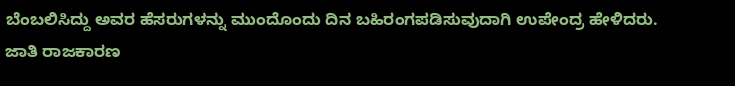ಬೆಂಬಲಿಸಿದ್ದು ಅವರ ಹೆಸರುಗಳನ್ನು ಮುಂದೊಂದು ದಿನ ಬಹಿರಂಗಪಡಿಸುವುದಾಗಿ ಉಪೇಂದ್ರ ಹೇಳಿದರು.
ಜಾತಿ ರಾಜಕಾರಣ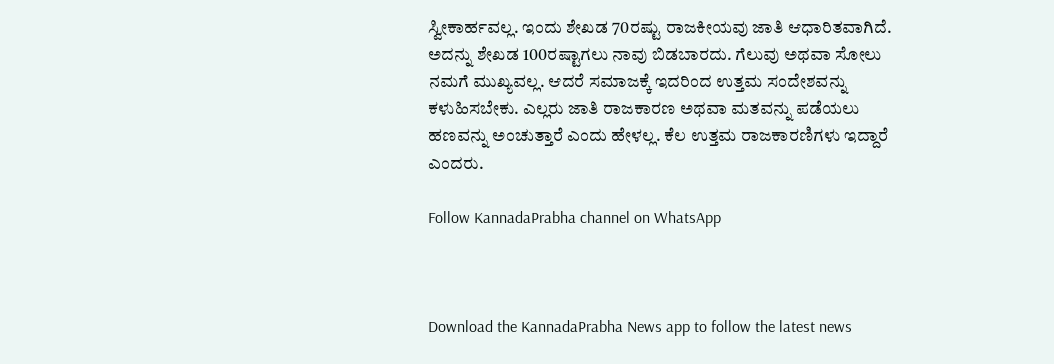ಸ್ವೀಕಾರ್ಹವಲ್ಲ. ಇಂದು ಶೇಖಡ 70ರಷ್ಟು ರಾಜಕೀಯವು ಜಾತಿ ಆಧಾರಿತವಾಗಿದೆ. ಅದನ್ನು ಶೇಖಡ 100ರಷ್ಟಾಗಲು ನಾವು ಬಿಡಬಾರದು. ಗೆಲುವು ಅಥವಾ ಸೋಲು ನಮಗೆ ಮುಖ್ಯವಲ್ಲ. ಆದರೆ ಸಮಾಜಕ್ಕೆ ಇದರಿಂದ ಉತ್ತಮ ಸಂದೇಶವನ್ನು ಕಳುಹಿಸಬೇಕು. ಎಲ್ಲರು ಜಾತಿ ರಾಜಕಾರಣ ಅಥವಾ ಮತವನ್ನು ಪಡೆಯಲು ಹಣವನ್ನು ಅಂಚುತ್ತಾರೆ ಎಂದು ಹೇಳಲ್ಲ. ಕೆಲ ಉತ್ತಮ ರಾಜಕಾರಣಿಗಳು ಇದ್ದಾರೆ ಎಂದರು.

Follow KannadaPrabha channel on WhatsApp



Download the KannadaPrabha News app to follow the latest news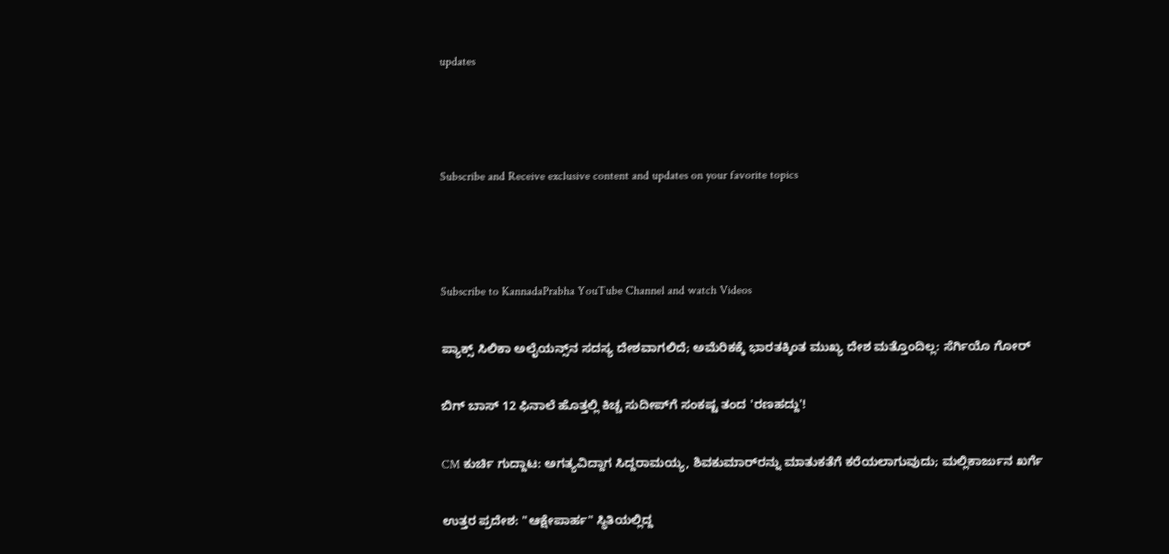updates



Subscribe and Receive exclusive content and updates on your favorite topics



Subscribe to KannadaPrabha YouTube Channel and watch Videos

ಪ್ಯಾಕ್ಸ್ ಸಿಲಿಕಾ ಅಲೈಯನ್ಸ್‌ನ ಸದಸ್ಯ ದೇಶವಾಗಲಿದೆ; ಅಮೆರಿಕಕ್ಕೆ ಭಾರತಕ್ಕಿಂತ ಮುಖ್ಯ ದೇಶ ಮತ್ತೊಂದಿಲ್ಲ: ಸೆರ್ಗಿಯೊ ಗೋರ್

ಬಿಗ್ ಬಾಸ್ 12 ಫಿನಾಲೆ ಹೊತ್ತಲ್ಲಿ ಕಿಚ್ಚ ಸುದೀಪ್‌ಗೆ ಸಂಕಷ್ಟ ತಂದ 'ರಣಹದ್ದು'!

CM ಕುರ್ಚಿ ಗುದ್ದಾಟ: ಅಗತ್ಯವಿದ್ದಾಗ ಸಿದ್ದರಾಮಯ್ಯ, ಶಿವಕುಮಾರ್‌ರನ್ನು ಮಾತುಕತೆಗೆ ಕರೆಯಲಾಗುವುದು; ಮಲ್ಲಿಕಾರ್ಜುನ ಖರ್ಗೆ

ಉತ್ತರ ಪ್ರದೇಶ: "ಆಕ್ಷೇಪಾರ್ಹ" ಸ್ಥಿತಿಯಲ್ಲಿದ್ದ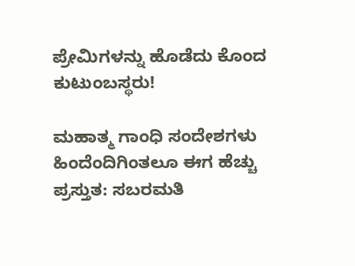ಪ್ರೇಮಿಗಳನ್ನು ಹೊಡೆದು ಕೊಂದ ಕುಟುಂಬಸ್ಥರು!

ಮಹಾತ್ಮ ಗಾಂಧಿ ಸಂದೇಶಗಳು ಹಿಂದೆಂದಿಗಿಂತಲೂ ಈಗ ಹೆಚ್ಚು ಪ್ರಸ್ತುತ: ಸಬರಮತಿ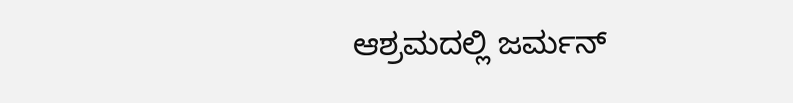ಆಶ್ರಮದಲ್ಲಿ ಜರ್ಮನ್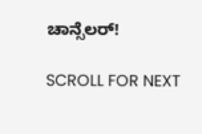ಚಾನ್ಸೆಲರ್!

SCROLL FOR NEXT